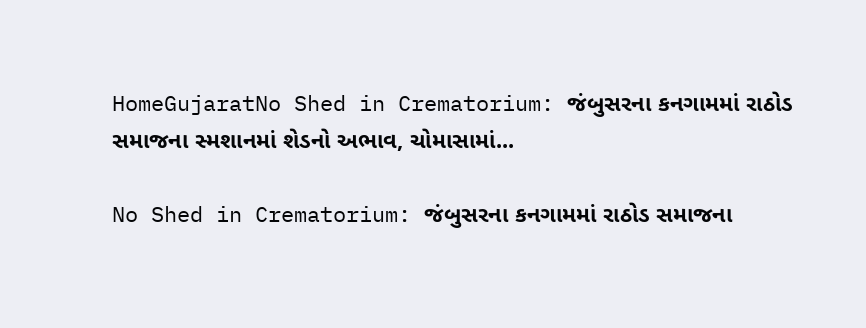HomeGujaratNo Shed in Crematorium: જંબુસરના કનગામમાં રાઠોડ સમાજના સ્મશાનમાં શેડનો અભાવ, ચોમાસામાં...

No Shed in Crematorium: જંબુસરના કનગામમાં રાઠોડ સમાજના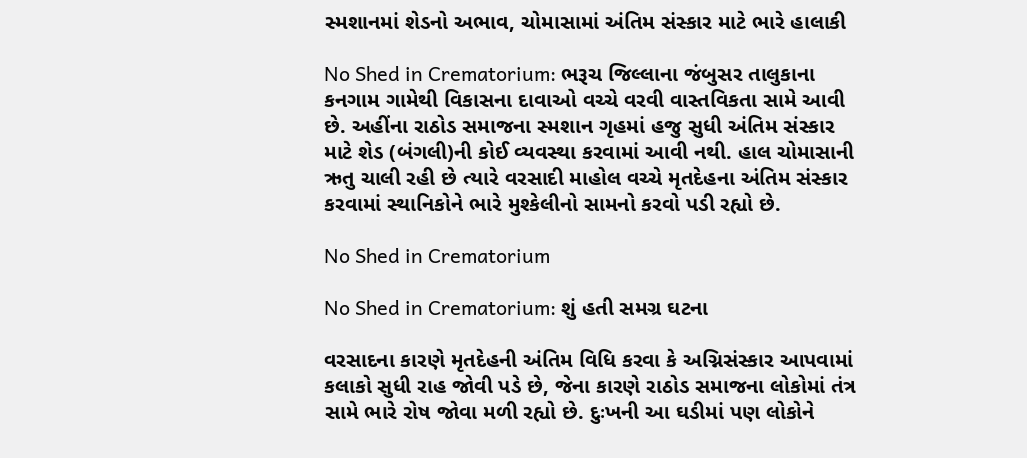સ્મશાનમાં શેડનો અભાવ, ચોમાસામાં અંતિમ સંસ્કાર માટે ભારે હાલાકી

No Shed in Crematorium: ભરૂચ જિલ્લાના જંબુસર તાલુકાના કનગામ ગામેથી વિકાસના દાવાઓ વચ્ચે વરવી વાસ્તવિકતા સામે આવી છે. અહીંના રાઠોડ સમાજના સ્મશાન ગૃહમાં હજુ સુધી અંતિમ સંસ્કાર માટે શેડ (બંગલી)ની કોઈ વ્યવસ્થા કરવામાં આવી નથી. હાલ ચોમાસાની ઋતુ ચાલી રહી છે ત્યારે વરસાદી માહોલ વચ્ચે મૃતદેહના અંતિમ સંસ્કાર કરવામાં સ્થાનિકોને ભારે મુશ્કેલીનો સામનો કરવો પડી રહ્યો છે.

No Shed in Crematorium

No Shed in Crematorium: શું હતી સમગ્ર ઘટના

વરસાદના કારણે મૃતદેહની અંતિમ વિધિ કરવા કે અગ્નિસંસ્કાર આપવામાં કલાકો સુધી રાહ જોવી પડે છે, જેના કારણે રાઠોડ સમાજના લોકોમાં તંત્ર સામે ભારે રોષ જોવા મળી રહ્યો છે. દુઃખની આ ઘડીમાં પણ લોકોને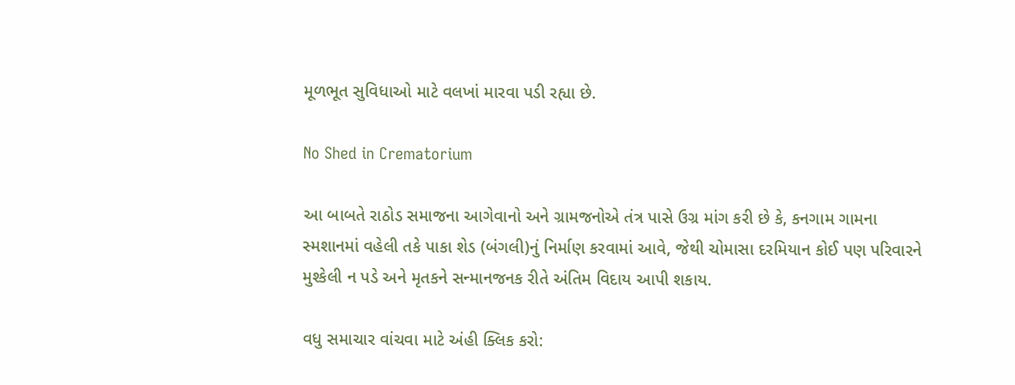મૂળભૂત સુવિધાઓ માટે વલખાં મારવા પડી રહ્યા છે.

No Shed in Crematorium

આ બાબતે રાઠોડ સમાજના આગેવાનો અને ગ્રામજનોએ તંત્ર પાસે ઉગ્ર માંગ કરી છે કે, કનગામ ગામના સ્મશાનમાં વહેલી તકે પાકા શેડ (બંગલી)નું નિર્માણ કરવામાં આવે, જેથી ચોમાસા દરમિયાન કોઈ પણ પરિવારને મુશ્કેલી ન પડે અને મૃતકને સન્માનજનક રીતે અંતિમ વિદાય આપી શકાય.

વધુ સમાચાર વાંચવા માટે અંહી ક્લિક કરો: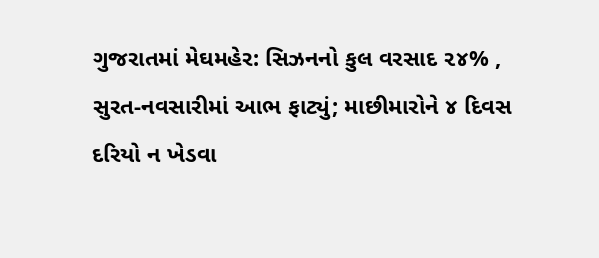ગુજરાતમાં મેઘમહેર: સિઝનનો કુલ વરસાદ ૨૪% , સુરત-નવસારીમાં આભ ફાટ્યું; માછીમારોને ૪ દિવસ દરિયો ન ખેડવા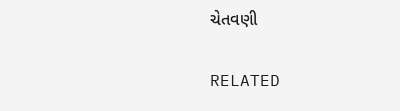ચેતવણી

RELATED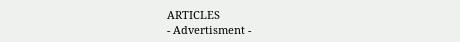ARTICLES
- Advertisment -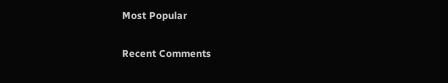Most Popular

Recent Comments